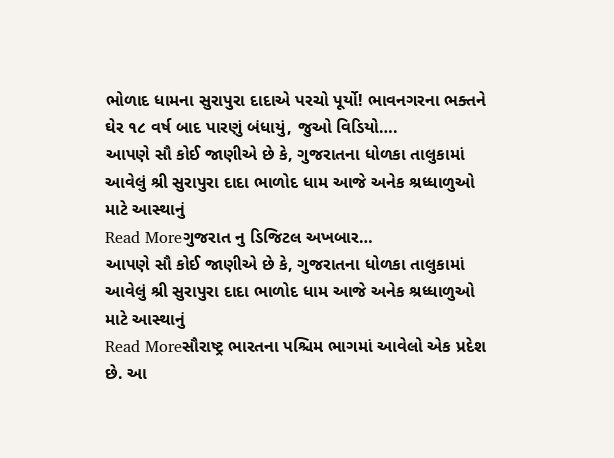ભોળાદ ધામના સુરાપુરા દાદાએ પરચો પૂર્યો! ભાવનગરના ભક્તને ઘેર ૧૮ વર્ષ બાદ પારણું બંધાયું, જુઓ વિડિયો….
આપણે સૌ કોઈ જાણીએ છે કે, ગુજરાતના ધોળકા તાલુકામાં આવેલું શ્રી સુરાપુરા દાદા ભાળોદ ધામ આજે અનેક શ્રધ્ધાળુઓ માટે આસ્થાનું
Read Moreગુજરાત નુ ડિજિટલ અખબાર…
આપણે સૌ કોઈ જાણીએ છે કે, ગુજરાતના ધોળકા તાલુકામાં આવેલું શ્રી સુરાપુરા દાદા ભાળોદ ધામ આજે અનેક શ્રધ્ધાળુઓ માટે આસ્થાનું
Read Moreસૌરાષ્ટ્ર ભારતના પશ્ચિમ ભાગમાં આવેલો એક પ્રદેશ છે. આ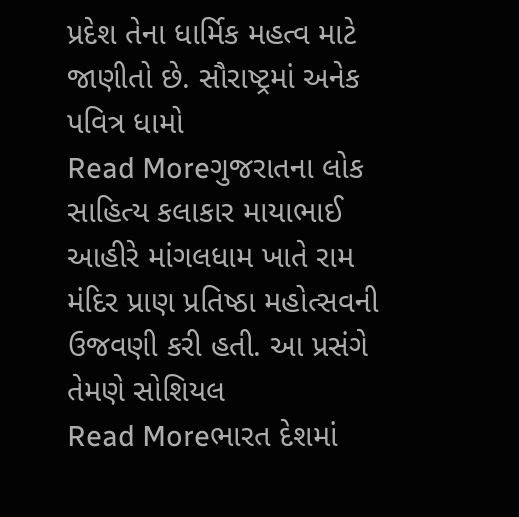પ્રદેશ તેના ધાર્મિક મહત્વ માટે જાણીતો છે. સૌરાષ્ટ્રમાં અનેક પવિત્ર ધામો
Read Moreગુજરાતના લોક સાહિત્ય કલાકાર માયાભાઈ આહીરે માંગલધામ ખાતે રામ મંદિર પ્રાણ પ્રતિષ્ઠા મહોત્સવની ઉજવણી કરી હતી. આ પ્રસંગે તેમણે સોશિયલ
Read Moreભારત દેશમાં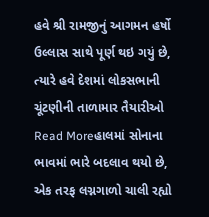હવે શ્રી રામજીનું આગમન હર્ષો ઉલ્લાસ સાથે પૂર્ણ થઇ ગયું છે, ત્યારે હવે દેશમાં લોકસભાની ચૂંટણીની તાળામાર તૈયારીઓ
Read Moreહાલમાં સોનાના ભાવમાં ભારે બદલાવ થયો છે, એક તરફ લગ્નગાળો ચાલી રહ્યો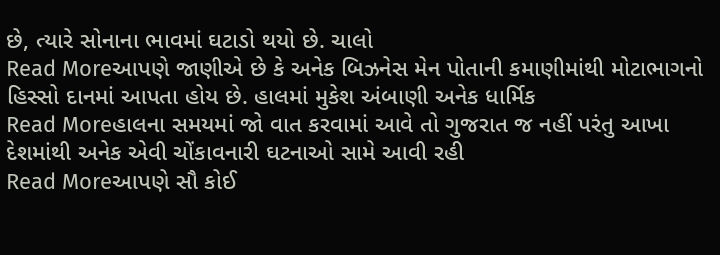છે, ત્યારે સોનાના ભાવમાં ઘટાડો થયો છે. ચાલો
Read Moreઆપણે જાણીએ છે કે અનેક બિઝનેસ મેન પોતાની કમાણીમાંથી મોટાભાગનો હિસ્સો દાનમાં આપતા હોય છે. હાલમાં મુકેશ અંબાણી અનેક ધાર્મિક
Read Moreહાલના સમયમાં જો વાત કરવામાં આવે તો ગુજરાત જ નહીં પરંતુ આખા દેશમાંથી અનેક એવી ચોંકાવનારી ઘટનાઓ સામે આવી રહી
Read Moreઆપણે સૌ કોઈ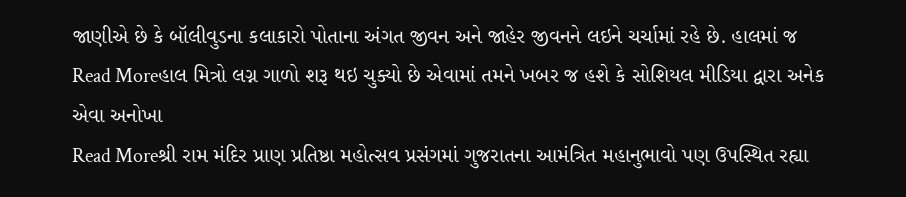જાણીએ છે કે બૉલીવુડના કલાકારો પોતાના અંગત જીવન અને જાહેર જીવનને લઇને ચર્ચામાં રહે છે. હાલમાં જ
Read Moreહાલ મિત્રો લગ્ન ગાળો શરૂ થઇ ચુક્યો છે એવામાં તમને ખબર જ હશે કે સોશિયલ મીડિયા દ્વારા અનેક એવા અનોખા
Read Moreશ્રી રામ મંદિર પ્રાણ પ્રતિષ્ઠા મહોત્સવ પ્રસંગમાં ગુજરાતના આમંત્રિત મહાનુભાવો પણ ઉપસ્થિત રહ્યા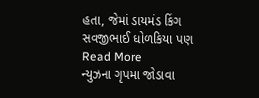હતા, જેમાં ડાયમંડ કિંગ સવજીભાઈ ધોળકિયા પણ
Read More
ન્યુઝના ગૃપમા જોડાવા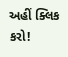અહીં ક્લિક કરો!